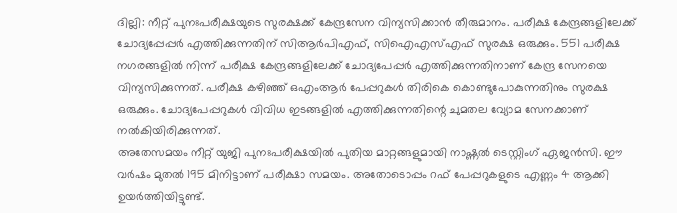ദില്ലി: നീറ്റ് പുനഃപരീക്ഷയുടെ സുരക്ഷക്ക് കേന്ദ്രസേന വിന്യസിക്കാൻ തീരുമാനം. പരീക്ഷ കേന്ദ്രങ്ങളിലേക്ക് ചോദ്യപ്പേപ്പർ എത്തിക്കുന്നതിന് സിആർപിഎഫ്, സിഐഎസ്എഫ് സുരക്ഷ ഒരുക്കും. 551 പരീക്ഷ നഗരങ്ങളിൽ നിന്ന് പരീക്ഷ കേന്ദ്രങ്ങളിലേക്ക് ചോദ്യപേപ്പർ എത്തിക്കുന്നതിനാണ് കേന്ദ്ര സേനയെ വിന്യസിക്കുന്നത്. പരീക്ഷ കഴിഞ്ഞ് ഒഎംആർ പേപ്പറുകൾ തിരികെ കൊണ്ടുപോകുന്നതിനും സുരക്ഷ ഒരുക്കും. ചോദ്യപേപ്പറുകൾ വിവിധ ഇടങ്ങളിൽ എത്തിക്കുന്നതിന്റെ ചുമതല വ്യോമ സേനക്കാണ് നൽകിയിരിക്കുന്നത്.
അതേസമയം നീറ്റ് യുജി പുനഃപരീക്ഷയിൽ പുതിയ മാറ്റങ്ങളുമായി നാഷ്ണൽ ടെസ്റ്റിംഗ് ഏജൻസി. ഈ വർഷം മുതൽ 195 മിനിട്ടാണ് പരീക്ഷാ സമയം. അതോടൊപ്പം റഫ് പേപ്പറുകളുടെ എണ്ണം 4 ആക്കി ഉയർത്തിയിട്ടുണ്ട്.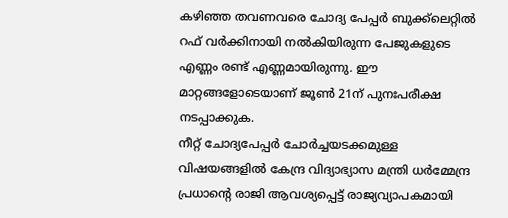കഴിഞ്ഞ തവണവരെ ചോദ്യ പേപ്പർ ബുക്ക്ലെറ്റിൽ റഫ് വർക്കിനായി നൽകിയിരുന്ന പേജുകളുടെ എണ്ണം രണ്ട് എണ്ണമായിരുന്നു. ഈ മാറ്റങ്ങളോടെയാണ് ജൂൺ 21ന് പുനഃപരീക്ഷ നടപ്പാക്കുക.
നീറ്റ് ചോദ്യപേപ്പർ ചോർച്ചയടക്കമുള്ള വിഷയങ്ങളിൽ കേന്ദ്ര വിദ്യാഭ്യാസ മന്ത്രി ധർമ്മേന്ദ്ര പ്രധാന്റെ രാജി ആവശ്യപ്പെട്ട് രാജ്യവ്യാപകമായി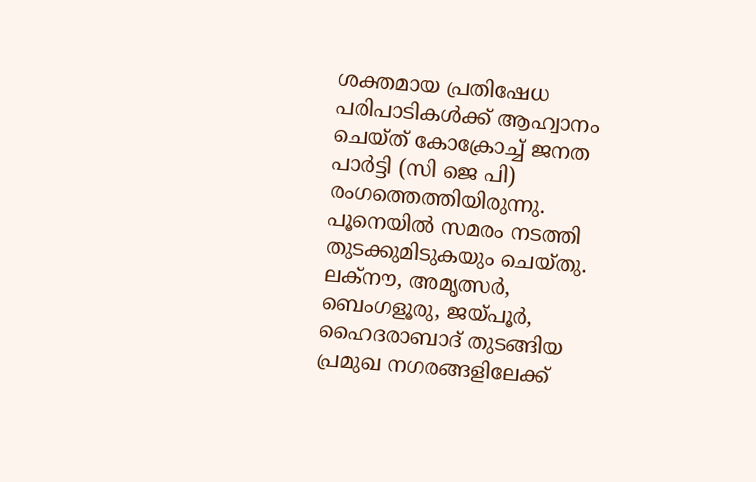ശക്തമായ പ്രതിഷേധ പരിപാടികൾക്ക് ആഹ്വാനം ചെയ്ത് കോക്രോച്ച് ജനത പാർട്ടി (സി ജെ പി) രംഗത്തെത്തിയിരുന്നു. പൂനെയിൽ സമരം നടത്തി തുടക്കുമിടുകയും ചെയ്തു. ലക്നൗ, അമൃത്സർ, ബെംഗളൂരു, ജയ്പൂർ, ഹൈദരാബാദ് തുടങ്ങിയ പ്രമുഖ നഗരങ്ങളിലേക്ക്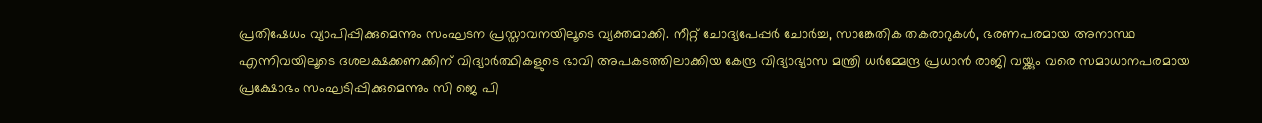പ്രതിഷേധം വ്യാപിപ്പിക്കുമെന്നും സംഘടന പ്രസ്താവനയിലൂടെ വ്യക്തമാക്കി. നീറ്റ് ചോദ്യപേപ്പർ ചോർച്ച, സാങ്കേതിക തകരാറുകൾ, ഭരണപരമായ അനാസ്ഥ എന്നിവയിലൂടെ ദശലക്ഷക്കണക്കിന് വിദ്യാർത്ഥികളുടെ ഭാവി അപകടത്തിലാക്കിയ കേന്ദ്ര വിദ്യാഭ്യാസ മന്ത്രി ധർമ്മേന്ദ്ര പ്രധാൻ രാജി വയ്ക്കും വരെ സമാധാനപരമായ പ്രക്ഷോഭം സംഘടിപ്പിക്കുമെന്നും സി ജെ പി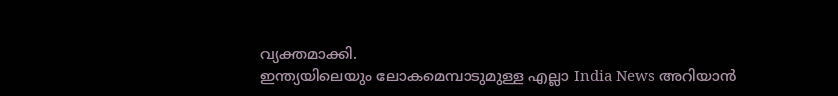വ്യക്തമാക്കി.
ഇന്ത്യയിലെയും ലോകമെമ്പാടുമുള്ള എല്ലാ India News അറിയാൻ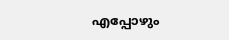എപ്പോഴും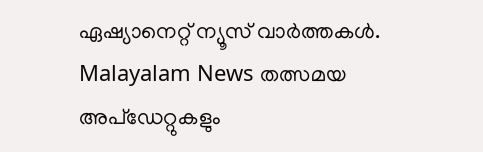ഏഷ്യാനെറ്റ് ന്യൂസ് വാർത്തകൾ. Malayalam News തത്സമയ അപ്ഡേറ്റുകളും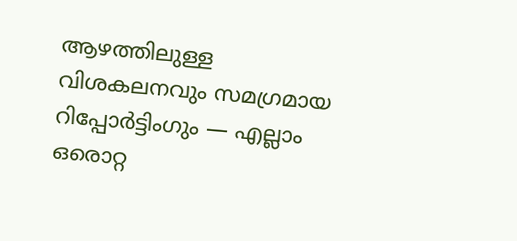ആഴത്തിലുള്ള വിശകലനവും സമഗ്രമായ റിപ്പോർട്ടിംഗും — എല്ലാം ഒരൊറ്റ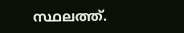സ്ഥലത്ത്.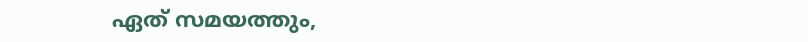ഏത് സമയത്തും,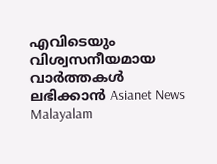എവിടെയും വിശ്വസനീയമായ വാർത്തകൾ ലഭിക്കാൻ Asianet News Malayalam